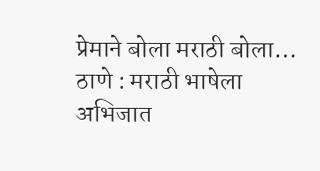प्रेमाने बोला मराठी बोला…
ठाणे : मराठी भाषेला अभिजात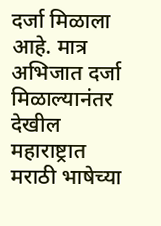दर्जा मिळाला आहे. मात्र अभिजात दर्जा मिळाल्यानंतर देखील महाराष्ट्रात मराठी भाषेच्या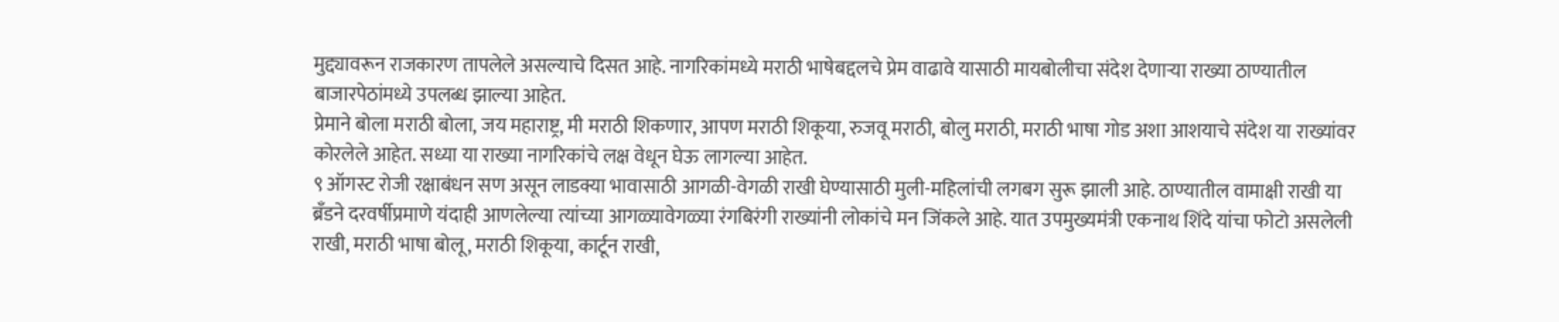मुद्द्यावरून राजकारण तापलेले असल्याचे दिसत आहे. नागरिकांमध्ये मराठी भाषेबद्दलचे प्रेम वाढावे यासाठी मायबोलीचा संदेश देणाऱ्या राख्या ठाण्यातील बाजारपेठांमध्ये उपलब्ध झाल्या आहेत.
प्रेमाने बोला मराठी बोला, जय महाराष्ट्र, मी मराठी शिकणार, आपण मराठी शिकूया, रुजवू मराठी, बोलु मराठी, मराठी भाषा गोड अशा आशयाचे संदेश या राख्यांवर कोरलेले आहेत. सध्या या राख्या नागरिकांचे लक्ष वेधून घेऊ लागल्या आहेत.
९ ऑगस्ट रोजी रक्षाबंधन सण असून लाडक्या भावासाठी आगळी-वेगळी राखी घेण्यासाठी मुली-महिलांची लगबग सुरू झाली आहे. ठाण्यातील वामाक्षी राखी या ब्रँडने दरवर्षीप्रमाणे यंदाही आणलेल्या त्यांच्या आगळ्यावेगळ्या रंगबिरंगी राख्यांनी लोकांचे मन जिंकले आहे. यात उपमुख्यमंत्री एकनाथ शिंदे यांचा फोटो असलेली राखी, मराठी भाषा बोलू, मराठी शिकूया, कार्टून राखी,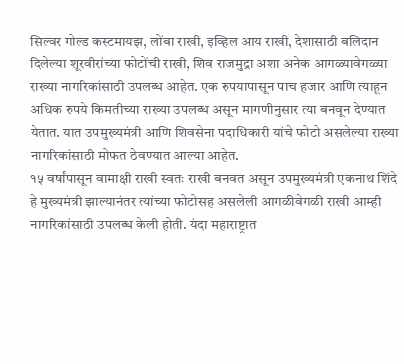सिल्वर गोल्ड कस्टमायझ, लोंबा राखी, इव्हिल आय राखी, देशासाठी बलिदान दिलेल्या शूरवीरांच्या फोटोंची राखी, शिव राजमुद्रा अशा अनेक आगळ्यावेगळ्या राख्या नागरिकांसाठी उपलब्ध आहेत. एक रुपयापासून पाच हजार आणि त्याहून अधिक रुपये किमतीच्या राख्या उपलब्ध असून मागणीनुसार त्या बनवून देण्यात येतात. यात उपमुख्यमंत्री आणि शिवसेना पदाधिकारी यांचे फोटो असलेल्या राख्या नागरिकांसाठी मोफत ठेवण्यात आल्या आहेत.
१५ वर्षांपासून वामाक्षी राखी स्वतः राखी बनवत असून उपमुख्यमंत्री एकनाथ शिंदे हे मुख्यमंत्री झाल्यानंतर त्यांच्या फोटोसह असलेली आगळीवेगळी राखी आम्ही नागरिकांसाठी उपलब्ध केली होती. यंदा महाराष्ट्रात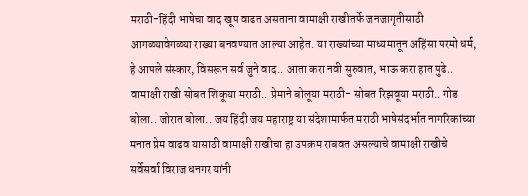मराठी-हिंदी भाषेचा वाद खूप वाढत असताना वामाक्षी राखीतर्फे जनजागृतीसाठी आगळ्यावेगळ्या राख्या बनवण्यात आल्या आहेत. या राख्यांच्या माध्यमातून अहिंसा परमो धर्म, हे आपले संस्कार, विसरून सर्व जुने वाद.. आता करा नवी सुरुवात, भाऊ करा हात पुढे.. वामाक्षी राखी सोबत शिकूया मराठी.. प्रेमाने बोलूया मराठी- सोबत रिझवूया मराठी.. गोड बोला.. जोरात बोला.. जय हिंदी जय महाराष्ट्र या संदेशामार्फत मराठी भाषेसंदर्भात नागरिकांच्या मनात प्रेम वाढव यासाठी वामाक्षी राखीचा हा उपक्रम राबवत असल्याचे वामाक्षी राखीचे सर्वेसर्वा विराज धनगर यांनी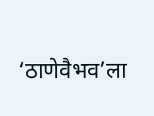‘ठाणेवैभव’ला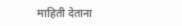माहिती देताना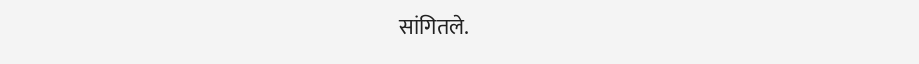सांगितले.